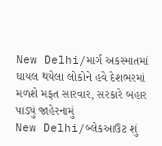New Delhi/માર્ગ અકસ્માતમાં ઘાયલ થયેલા લોકોને હવે દેશભરમાં મળશે મફત સારવાર, સરકારે બહાર પાડ્યું જાહેરનામું
New Delhi/બ્લેકઆઉટ શું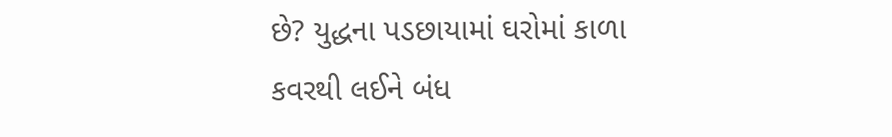છે? યુદ્ધના પડછાયામાં ઘરોમાં કાળા કવરથી લઈને બંધ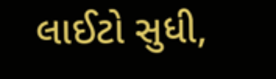લાઈટો સુધી,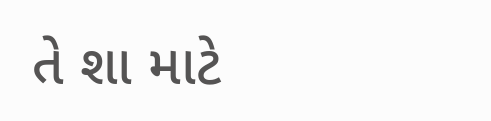તે શા માટે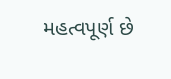મહત્વપૂર્ણ છે